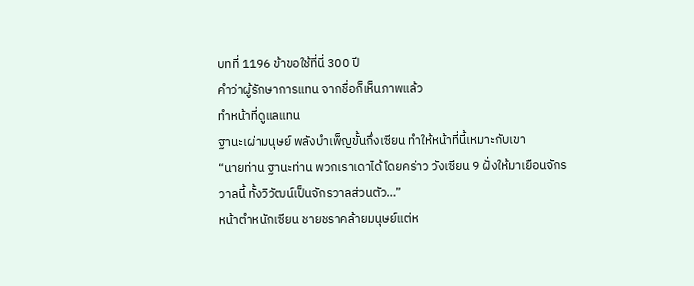บทที่ 1196 ข้าขอใช้ที่นี่ 300 ปี
คำว่าผู้รักษาการแทน จากชื่อก็เห็นภาพแล้ว
ทำหน้าที่ดูแลแทน
ฐานะเผ่ามนุษย์ พลังบำเพ็ญขั้นกึ่งเซียน ทำให้หน้าที่นี้เหมาะกับเขา
“นายท่าน ฐานะท่าน พวกเราเดาได้โดยคร่าว วังเซียน 9 ฝั่งให้มาเยือนจักรวาลนี้ ทั้งวิวัฒน์เป็นจักรวาลส่วนตัว…”
หน้าตำหนักเซียน ชายชราคล้ายมนุษย์แต่ห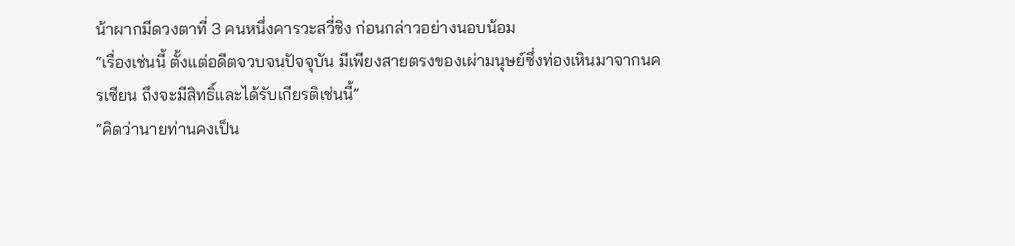น้าผากมีดวงตาที่ 3 คนหนึ่งคารวะสวี่ชิง ก่อนกล่าวอย่างนอบน้อม
“เรื่องเช่นนี้ ตั้งแต่อดีตจวบจนปัจจุบัน มีเพียงสายตรงของเผ่ามนุษย์ซึ่งท่องเหินมาจากนครเซียน ถึงจะมีสิทธิ์และได้รับเกียรติเช่นนี้”
“คิดว่านายท่านคงเป็น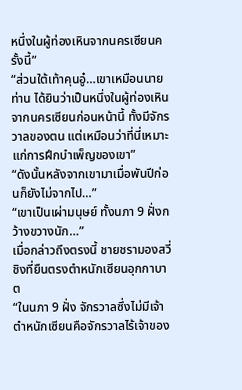หนึ่งในผู้ท่องเหินจากนครเซียนครั้งนี้”
“ส่วนใต้เท้าคุนอู๋…เขาเหมือนนายท่าน ได้ยินว่าเป็นหนึ่งในผู้ท่องเหินจากนครเซียนก่อนหน้านี้ ทั้งมีจักรวาลของตน แต่เหมือนว่าที่นี่เหมาะแก่การฝึกบำเพ็ญของเขา”
“ดังนั้นหลังจากเขามาเมื่อพันปีก่อนก็ยังไม่จากไป…”
“เขาเป็นเผ่ามนุษย์ ทั้งนภา 9 ฝั่งกว้างขวางนัก…”
เมื่อกล่าวถึงตรงนี้ ชายชรามองสวี่ชิงที่ยืนตรงตำหนักเซียนอุกกาบาต
“ในนภา 9 ฝั่ง จักรวาลซึ่งไม่มีเจ้าตำหนักเซียนคือจักรวาลไร้เจ้าของ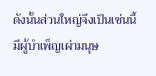ดังนั้นส่วนใหญ่จึงเป็นเช่นนี้ มีผู้บำเพ็ญเผ่ามนุษ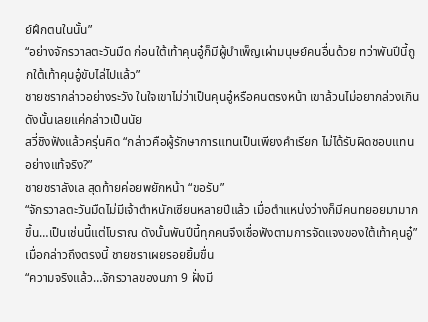ย์ฝึกตนในนั้น”
“อย่างจักรวาลตะวันมืด ก่อนใต้เท้าคุนอู๋ก็มีผู้บำเพ็ญเผ่ามนุษย์คนอื่นด้วย ทว่าพันปีนี้ถูกใต้เท้าคุนอู๋ขับไล่ไปแล้ว”
ชายชรากล่าวอย่างระวัง ในใจเขาไม่ว่าเป็นคุนอู๋หรือคนตรงหน้า เขาล้วนไม่อยากล่วงเกิน ดังนั้นเลยแค่กล่าวเป็นนัย
สวี่ชิงฟังแล้วครุ่นคิด “กล่าวคือผู้รักษาการแทนเป็นเพียงคำเรียก ไม่ได้รับผิดชอบแทนอย่างแท้จริง?”
ชายชราลังเล สุดท้ายค่อยพยักหน้า “ขอรับ”
“จักรวาลตะวันมืดไม่มีเจ้าตำหนักเซียนหลายปีแล้ว เมื่อตำแหน่งว่างก็มีคนทยอยมามากขึ้น…เป็นเช่นนี้แต่โบราณ ดังนั้นพันปีนี้ทุกคนจึงเชื่อฟังตามการจัดแจงของใต้เท้าคุนอู๋”
เมื่อกล่าวถึงตรงนี้ ชายชราเผยรอยยิ้มขื่น
“ความจริงแล้ว…จักรวาลของนภา 9 ฝั่งมี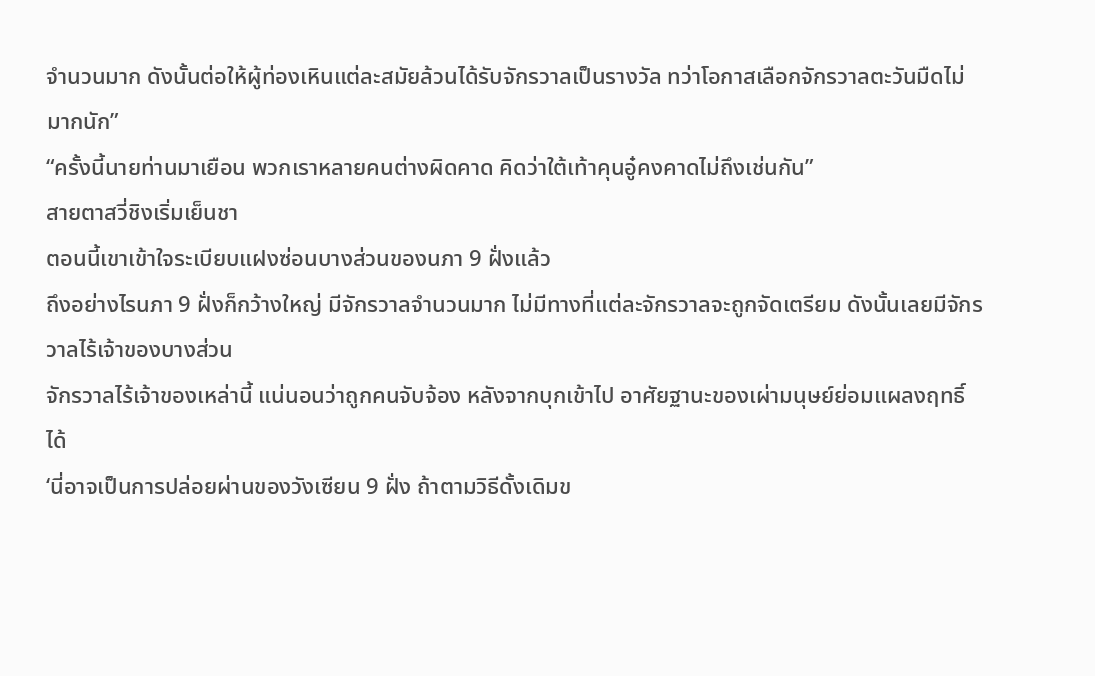จำนวนมาก ดังนั้นต่อให้ผู้ท่องเหินแต่ละสมัยล้วนได้รับจักรวาลเป็นรางวัล ทว่าโอกาสเลือกจักรวาลตะวันมืดไม่มากนัก”
“ครั้งนี้นายท่านมาเยือน พวกเราหลายคนต่างผิดคาด คิดว่าใต้เท้าคุนอู๋คงคาดไม่ถึงเช่นกัน”
สายตาสวี่ชิงเริ่มเย็นชา
ตอนนี้เขาเข้าใจระเบียบแฝงซ่อนบางส่วนของนภา 9 ฝั่งแล้ว
ถึงอย่างไรนภา 9 ฝั่งก็กว้างใหญ่ มีจักรวาลจำนวนมาก ไม่มีทางที่แต่ละจักรวาลจะถูกจัดเตรียม ดังนั้นเลยมีจักรวาลไร้เจ้าของบางส่วน
จักรวาลไร้เจ้าของเหล่านี้ แน่นอนว่าถูกคนจับจ้อง หลังจากบุกเข้าไป อาศัยฐานะของเผ่ามนุษย์ย่อมแผลงฤทธิ์ได้
‘นี่อาจเป็นการปล่อยผ่านของวังเซียน 9 ฝั่ง ถ้าตามวิธีดั้งเดิมข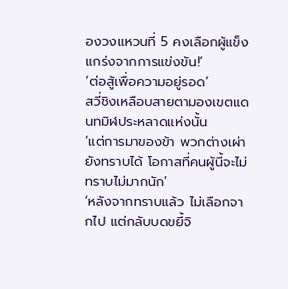องวงแหวนที่ 5 คงเลือกผู้แข็งแกร่งจากการแข่งขัน!’
‘ต่อสู้เพื่อความอยู่รอด’
สวี่ชิงเหลือบสายตามองเขตแดนทมิฬประหลาดแห่งนั้น
‘แต่การมาของข้า พวกต่างเผ่ายังทราบได้ โอกาสที่คนผู้นี้จะไม่ทราบไม่มากนัก’
‘หลังจากทราบแล้ว ไม่เลือกจากไป แต่กลับบดขยี้จิ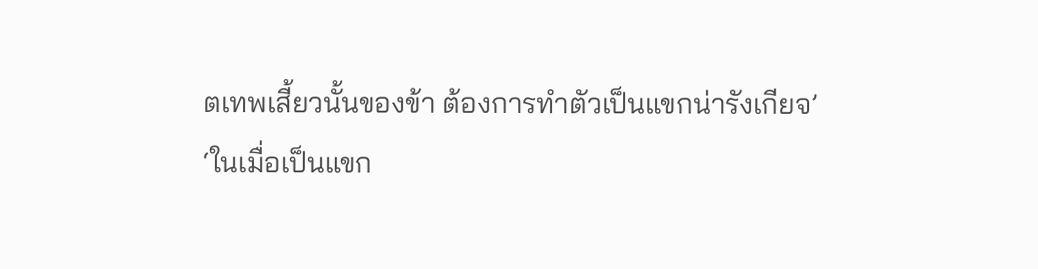ตเทพเสี้ยวนั้นของข้า ต้องการทำตัวเป็นแขกน่ารังเกียจ’
‘ในเมื่อเป็นแขก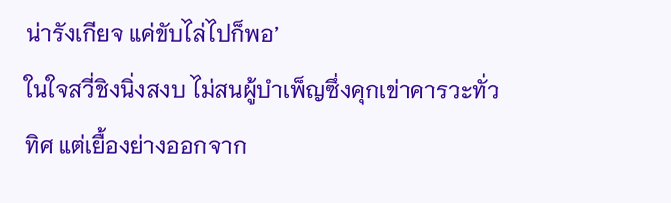น่ารังเกียจ แค่ขับไล่ไปก็พอ’
ในใจสวี่ชิงนิ่งสงบ ไม่สนผู้บำเพ็ญซึ่งคุกเข่าคารวะทั่วทิศ แต่เยื้องย่างออกจาก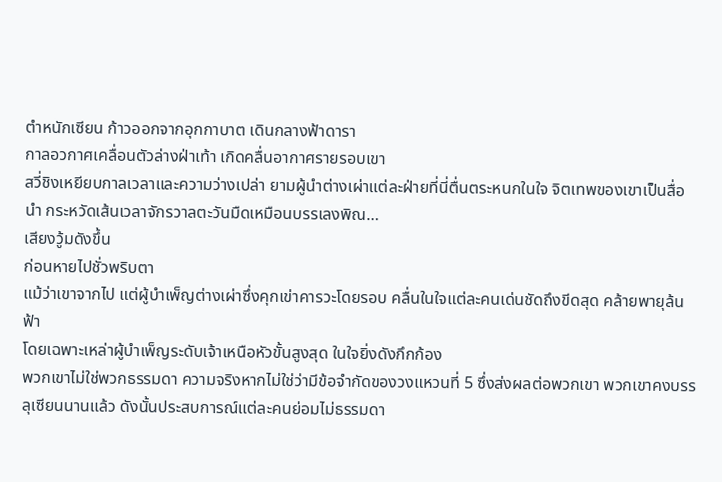ตำหนักเซียน ก้าวออกจากอุกกาบาต เดินกลางฟ้าดารา
กาลอวกาศเคลื่อนตัวล่างฝ่าเท้า เกิดคลื่นอากาศรายรอบเขา
สวี่ชิงเหยียบกาลเวลาและความว่างเปล่า ยามผู้นำต่างเผ่าแต่ละฝ่ายที่นี่ตื่นตระหนกในใจ จิตเทพของเขาเป็นสื่อนำ กระหวัดเส้นเวลาจักรวาลตะวันมืดเหมือนบรรเลงพิณ…
เสียงวู้มดังขึ้น
ก่อนหายไปชั่วพริบตา
แม้ว่าเขาจากไป แต่ผู้บำเพ็ญต่างเผ่าซึ่งคุกเข่าคารวะโดยรอบ คลื่นในใจแต่ละคนเด่นชัดถึงขีดสุด คล้ายพายุล้นฟ้า
โดยเฉพาะเหล่าผู้บำเพ็ญระดับเจ้าเหนือหัวขั้นสูงสุด ในใจยิ่งดังกึกก้อง
พวกเขาไม่ใช่พวกธรรมดา ความจริงหากไม่ใช่ว่ามีข้อจำกัดของวงแหวนที่ 5 ซึ่งส่งผลต่อพวกเขา พวกเขาคงบรรลุเซียนนานแล้ว ดังนั้นประสบการณ์แต่ละคนย่อมไม่ธรรมดา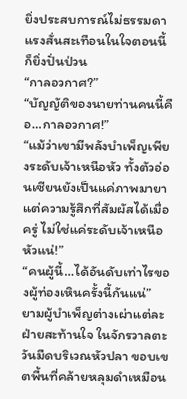ยิ่งประสบการณ์ไม่ธรรมดา แรงสั่นสะเทือนในใจตอนนี้ก็ยิ่งปั่นป่วน
“กาลอวกาศ?”
“บัญญัติของนายท่านคนนี้คือ…กาลอวกาศ!”
“แม้ว่าเขามีพลังบำเพ็ญเพียงระดับเจ้าเหนือหัว ทั้งตัวอ่อนเซียนยังเป็นแค่ภาพมายา แต่ความรู้สึกที่สัมผัสได้เมื่อครู่ ไม่ใช่แค่ระดับเจ้าเหนือหัวแน่!”
“คนผู้นี้…ได้อันดับเท่าไรของผู้ท่องเหินครั้งนี้กันแน่”
ยามผู้บำเพ็ญต่างเผ่าแต่ละฝ่ายสะท้านใจ ในจักรวาลตะวันมืดบริเวณหัวปลา ขอบเขตพื้นที่คล้ายหลุมดำเหมือน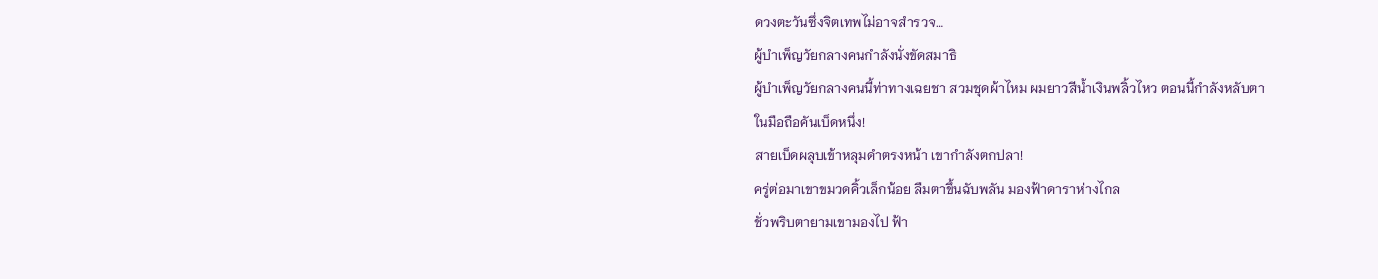ดวงตะวันซึ่งจิตเทพไม่อาจสำรวจ…
ผู้บำเพ็ญวัยกลางคนกำลังนั่งขัดสมาธิ
ผู้บำเพ็ญวัยกลางคนนี้ท่าทางเฉยชา สวมชุดผ้าไหม ผมยาวสีน้ำเงินพลิ้วไหว ตอนนี้กำลังหลับตา
ในมือถือคันเบ็ดหนึ่ง!
สายเบ็ดผลุบเข้าหลุมดำตรงหน้า เขากำลังตกปลา!
ครู่ต่อมาเขาขมวดคิ้วเล็กน้อย ลืมตาขึ้นฉับพลัน มองฟ้าดาราห่างไกล
ชั่วพริบตายามเขามองไป ฟ้า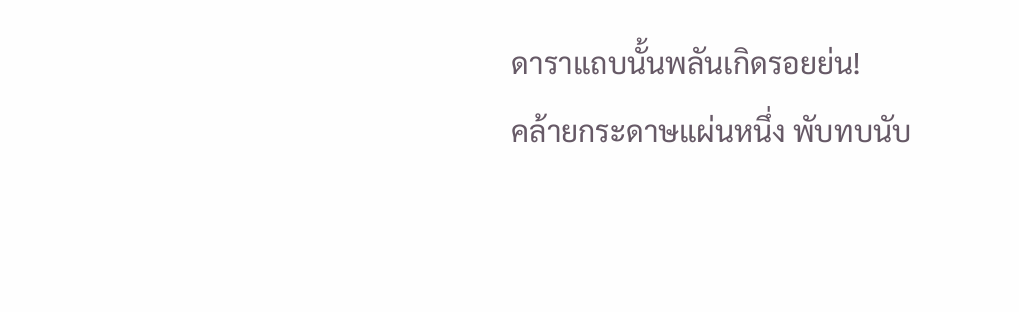ดาราแถบนั้นพลันเกิดรอยย่น!
คล้ายกระดาษแผ่นหนึ่ง พับทบนับ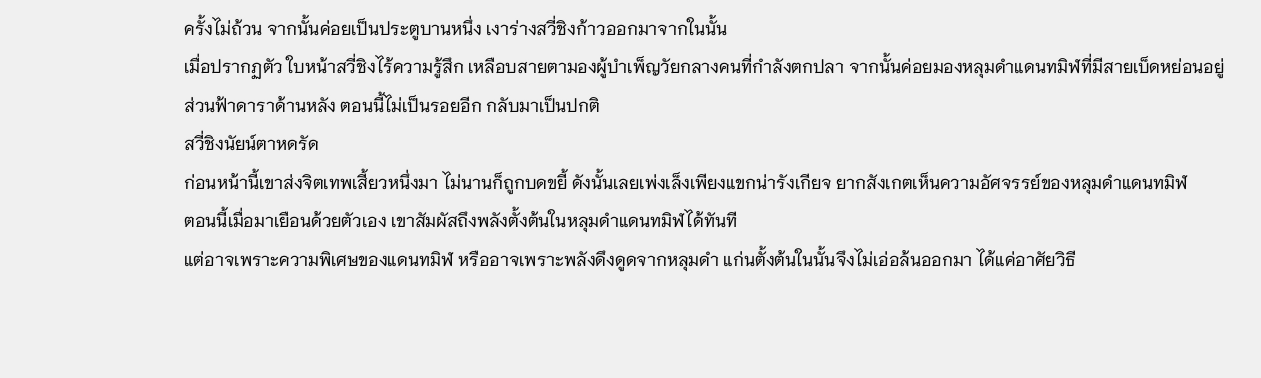ครั้งไม่ถ้วน จากนั้นค่อยเป็นประตูบานหนึ่ง เงาร่างสวี่ชิงก้าวออกมาจากในนั้น
เมื่อปรากฏตัว ใบหน้าสวี่ชิงไร้ความรู้สึก เหลือบสายตามองผู้บำเพ็ญวัยกลางคนที่กำลังตกปลา จากนั้นค่อยมองหลุมดำแดนทมิฬที่มีสายเบ็ดหย่อนอยู่
ส่วนฟ้าดาราด้านหลัง ตอนนี้ไม่เป็นรอยอีก กลับมาเป็นปกติ
สวี่ชิงนัยน์ตาหดรัด
ก่อนหน้านี้เขาส่งจิตเทพเสี้ยวหนึ่งมา ไม่นานก็ถูกบดขยี้ ดังนั้นเลยเพ่งเล็งเพียงแขกน่ารังเกียจ ยากสังเกตเห็นความอัศจรรย์ของหลุมดำแดนทมิฬ
ตอนนี้เมื่อมาเยือนด้วยตัวเอง เขาสัมผัสถึงพลังตั้งต้นในหลุมดำแดนทมิฬได้ทันที
แต่อาจเพราะความพิเศษของแดนทมิฬ หรืออาจเพราะพลังดึงดูดจากหลุมดำ แก่นตั้งต้นในนั้นจึงไม่เอ่อล้นออกมา ได้แค่อาศัยวิธี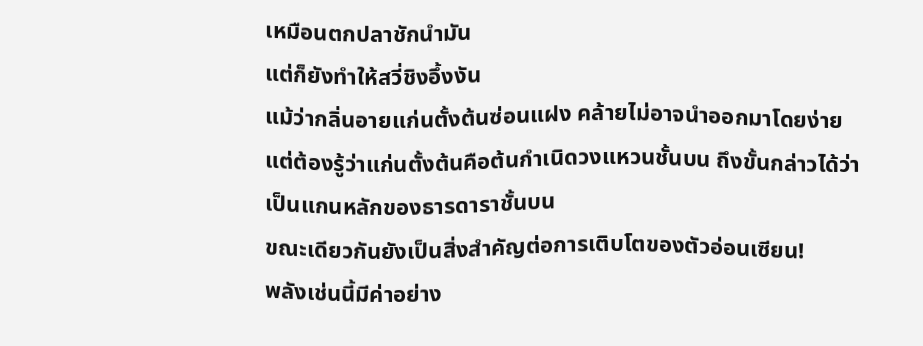เหมือนตกปลาชักนำมัน
แต่ก็ยังทำให้สวี่ชิงอึ้งงัน
แม้ว่ากลิ่นอายแก่นตั้งต้นซ่อนแฝง คล้ายไม่อาจนำออกมาโดยง่าย แต่ต้องรู้ว่าแก่นตั้งต้นคือต้นกำเนิดวงแหวนชั้นบน ถึงขั้นกล่าวได้ว่าเป็นแกนหลักของธารดาราชั้นบน
ขณะเดียวกันยังเป็นสิ่งสำคัญต่อการเติบโตของตัวอ่อนเซียน!
พลังเช่นนี้มีค่าอย่าง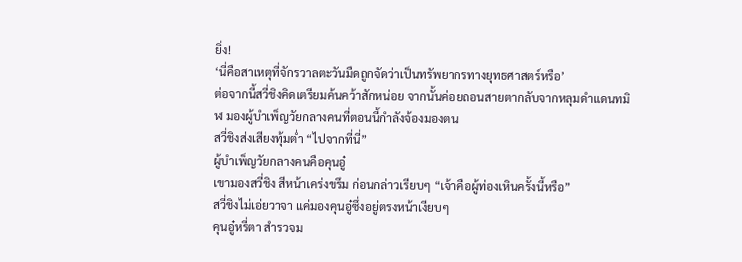ยิ่ง!
‘นี่คือสาเหตุที่จักรวาลตะวันมืดถูกจัดว่าเป็นทรัพยากรทางยุทธศาสตร์หรือ’
ต่อจากนี้สวี่ชิงคิดเตรียมค้นคว้าสักหน่อย จากนั้นค่อยถอนสายตากลับจากหลุมดำแดนทมิฬ มองผู้บำเพ็ญวัยกลางคนที่ตอนนี้กำลังจ้องมองตน
สวี่ชิงส่งเสียงทุ้มต่ำ “ไปจากที่นี่”
ผู้บำเพ็ญวัยกลางคนคือคุนอู๋
เขามองสวี่ชิง สีหน้าเคร่งขรึม ก่อนกล่าวเรียบๆ “เจ้าคือผู้ท่องเหินครั้งนี้หรือ”
สวี่ชิงไม่เอ่ยวาจา แค่มองคุนอู๋ซึ่งอยู่ตรงหน้าเงียบๆ
คุนอู๋หรี่ตา สำรวจม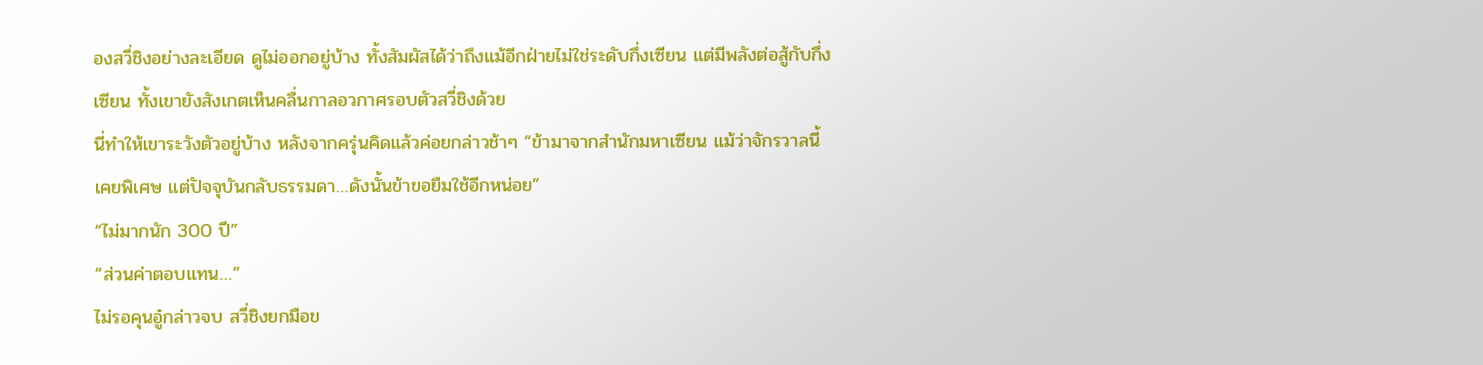องสวี่ชิงอย่างละเอียด ดูไม่ออกอยู่บ้าง ทั้งสัมผัสได้ว่าถึงแม้อีกฝ่ายไม่ใช่ระดับกึ่งเซียน แต่มีพลังต่อสู้กับกึ่งเซียน ทั้งเขายังสังเกตเห็นคลื่นกาลอวกาศรอบตัวสวี่ชิงด้วย
นี่ทำให้เขาระวังตัวอยู่บ้าง หลังจากครุ่นคิดแล้วค่อยกล่าวช้าๆ “ข้ามาจากสำนักมหาเซียน แม้ว่าจักรวาลนี้เคยพิเศษ แต่ปัจจุบันกลับธรรมดา…ดังนั้นข้าขอยืมใช้อีกหน่อย”
“ไม่มากนัก 300 ปี”
“ส่วนค่าตอบแทน…”
ไม่รอคุนอู๋กล่าวจบ สวี่ชิงยกมือข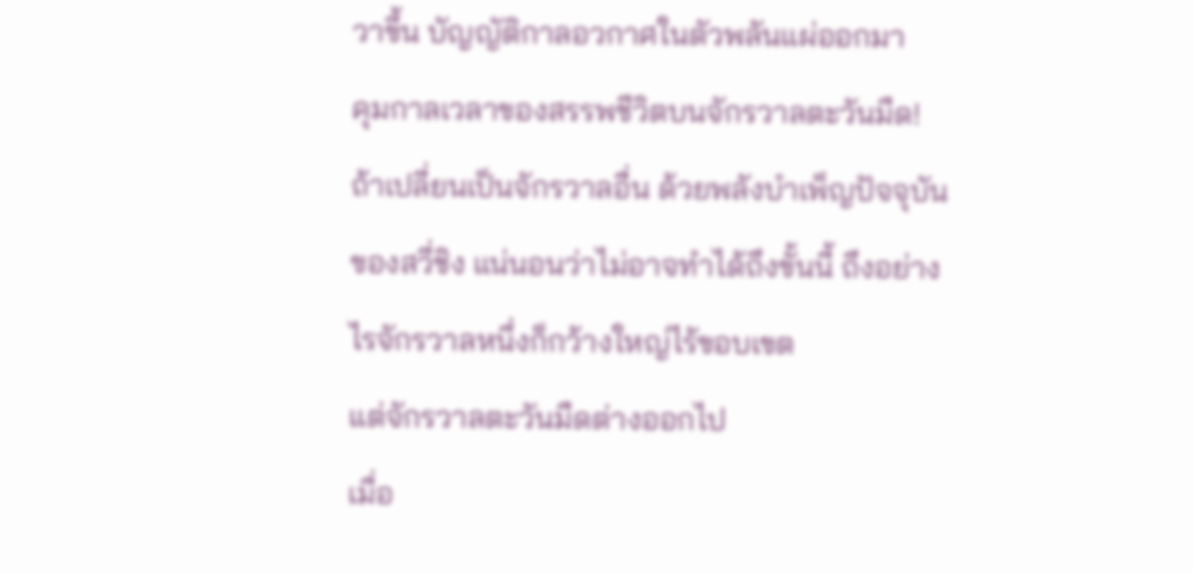วาขึ้น บัญญัติกาลอวกาศในตัวพลันแผ่ออกมา
คุมกาลเวลาของสรรพชีวิตบนจักรวาลตะวันมืด!
ถ้าเปลี่ยนเป็นจักรวาลอื่น ด้วยพลังบำเพ็ญปัจจุบันของสวี่ชิง แน่นอนว่าไม่อาจทำได้ถึงขั้นนี้ ถึงอย่างไรจักรวาลหนึ่งก็กว้างใหญ่ไร้ขอบเขต
แต่จักรวาลตะวันมืดต่างออกไป
เมื่อ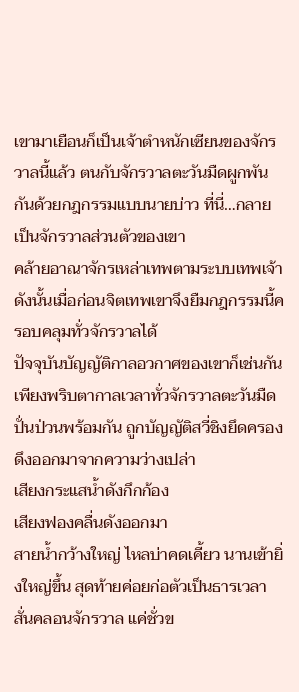เขามาเยือนก็เป็นเจ้าตำหนักเซียนของจักรวาลนี้แล้ว ตนกับจักรวาลตะวันมืดผูกพันกันด้วยกฎกรรมแบบนายบ่าว ที่นี่…กลายเป็นจักรวาลส่วนตัวของเขา
คล้ายอาณาจักรเหล่าเทพตามระบบเทพเจ้า
ดังนั้นเมื่อก่อนจิตเทพเขาจึงยืมกฎกรรมนี้ครอบคลุมทั่วจักรวาลได้
ปัจจุบันบัญญัติกาลอวกาศของเขาก็เช่นกัน
เพียงพริบตากาลเวลาทั่วจักรวาลตะวันมืดปั่นป่วนพร้อมกัน ถูกบัญญัติสวี่ชิงยึดครอง ดึงออกมาจากความว่างเปล่า
เสียงกระแสน้ำดังกึกก้อง
เสียงฟองคลื่นดังออกมา
สายน้ำกว้างใหญ่ ไหลบ่าคดเคี้ยว นานเข้ายิ่งใหญ่ขึ้น สุดท้ายค่อยก่อตัวเป็นธารเวลาสั่นคลอนจักรวาล แค่ชั่วข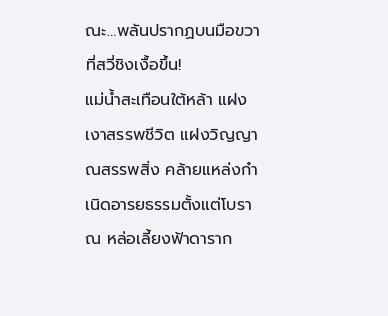ณะ…พลันปรากฏบนมือขวาที่สวี่ชิงเงื้อขึ้น!
แม่น้ำสะเทือนใต้หล้า แฝงเงาสรรพชีวิต แฝงวิญญาณสรรพสิ่ง คล้ายแหล่งกำเนิดอารยธรรมตั้งแต่โบราณ หล่อเลี้ยงฟ้าดาราก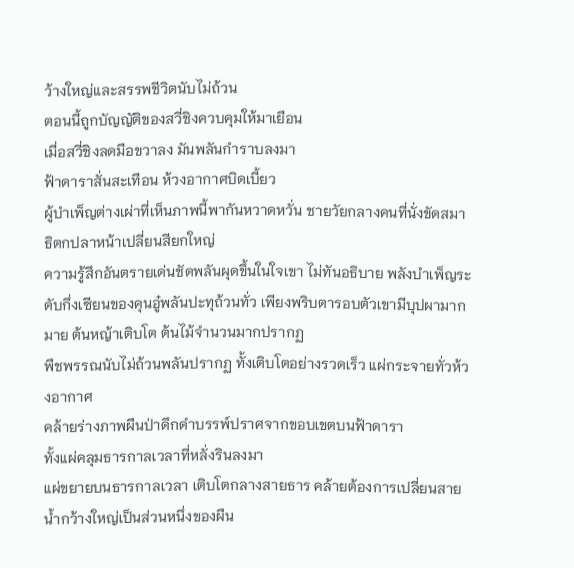ว้างใหญ่และสรรพชีวิตนับไม่ถ้วน
ตอนนี้ถูกบัญญัติของสวี่ชิงควบคุมให้มาเยือน
เมื่อสวี่ชิงลดมือขวาลง มันพลันกำราบลงมา
ฟ้าดาราสั่นสะเทือน ห้วงอากาศบิดเบี้ยว
ผู้บำเพ็ญต่างเผ่าที่เห็นภาพนี้พากันหวาดหวั่น ชายวัยกลางคนที่นั่งขัดสมาธิตกปลาหน้าเปลี่ยนสียกใหญ่
ความรู้สึกอันตรายเด่นชัดพลันผุดขึ้นในใจเขา ไม่ทันอธิบาย พลังบำเพ็ญระดับกึ่งเซียนของคุนอู๋พลันปะทุถ้วนทั่ว เพียงพริบตารอบตัวเขามีบุปผามากมาย ต้นหญ้าเติบโต ต้นไม้จำนวนมากปรากฏ
พืชพรรณนับไม่ถ้วนพลันปรากฏ ทั้งเติบโตอย่างรวดเร็ว แผ่กระจายทั่วห้วงอากาศ
คล้ายร่างภาพผืนป่าดึกดำบรรพ์ปราศจากขอบเขตบนฟ้าดารา
ทั้งแผ่คลุมธารกาลเวลาที่หลั่งรินลงมา
แผ่ขยายบนธารกาลเวลา เติบโตกลางสายธาร คล้ายต้องการเปลี่ยนสายน้ำกว้างใหญ่เป็นส่วนหนึ่งของผืน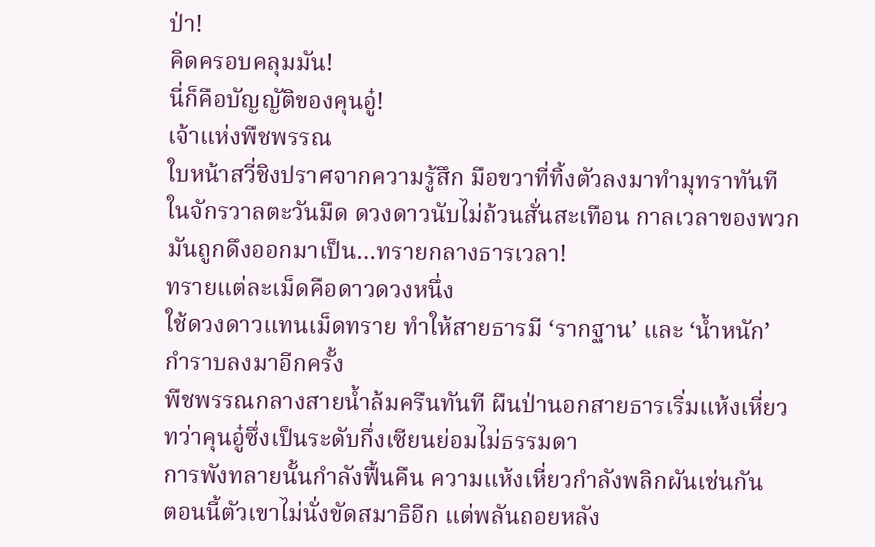ป่า!
คิดครอบคลุมมัน!
นี่ก็คือบัญญัติของคุนอู๋!
เจ้าแห่งพืชพรรณ
ใบหน้าสวี่ชิงปราศจากความรู้สึก มือขวาที่ทิ้งตัวลงมาทำมุทราทันที
ในจักรวาลตะวันมืด ดวงดาวนับไม่ถ้วนสั่นสะเทือน กาลเวลาของพวกมันถูกดึงออกมาเป็น…ทรายกลางธารเวลา!
ทรายแต่ละเม็ดคือดาวดวงหนึ่ง
ใช้ดวงดาวแทนเม็ดทราย ทำให้สายธารมี ‘รากฐาน’ และ ‘น้ำหนัก’
กำราบลงมาอีกครั้ง
พืชพรรณกลางสายน้ำล้มครืนทันที ผืนป่านอกสายธารเริ่มแห้งเหี่ยว
ทว่าคุนอู๋ซึ่งเป็นระดับกึ่งเซียนย่อมไม่ธรรมดา
การพังทลายนั้นกำลังฟื้นคืน ความแห้งเหี่ยวกำลังพลิกผันเช่นกัน
ตอนนี้ตัวเขาไม่นั่งขัดสมาธิอีก แต่พลันถอยหลัง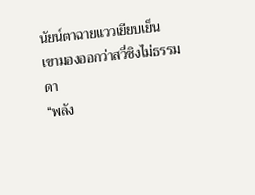นัยน์ตาฉายแววเยียบเย็น
เขามองออกว่าสวี่ชิงไม่ธรรมดา
“พลัง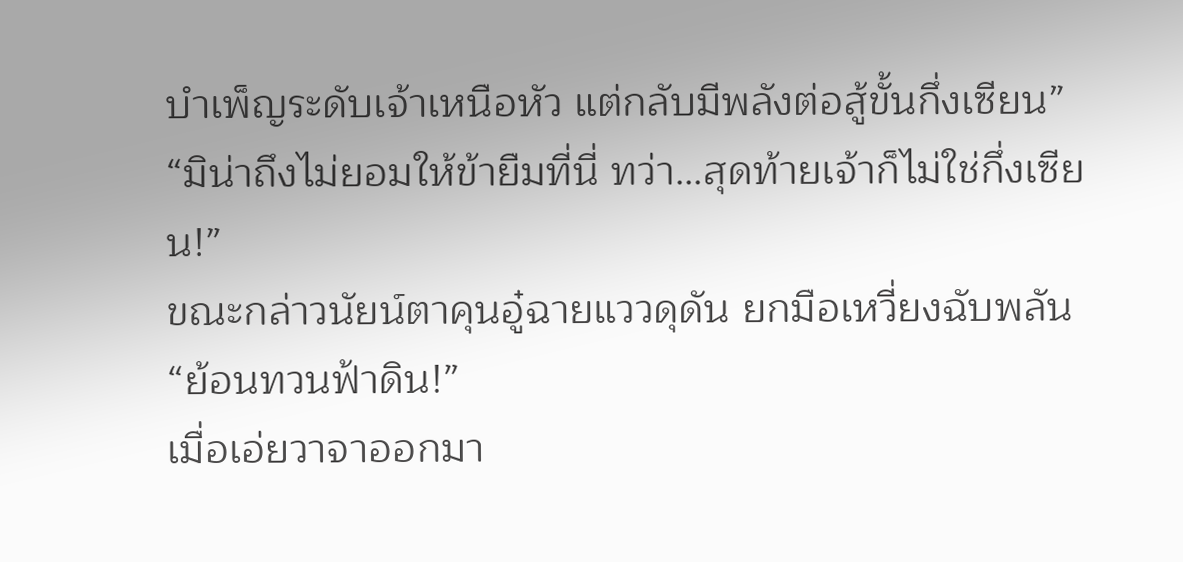บำเพ็ญระดับเจ้าเหนือหัว แต่กลับมีพลังต่อสู้ขั้นกึ่งเซียน”
“มิน่าถึงไม่ยอมให้ข้ายืมที่นี่ ทว่า…สุดท้ายเจ้าก็ไม่ใช่กึ่งเซียน!”
ขณะกล่าวนัยน์ตาคุนอู๋ฉายแววดุดัน ยกมือเหวี่ยงฉับพลัน “ย้อนทวนฟ้าดิน!”
เมื่อเอ่ยวาจาออกมา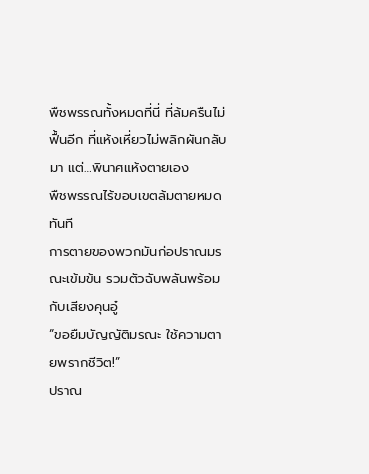พืชพรรณทั้งหมดที่นี่ ที่ล้มครืนไม่ฟื้นอีก ที่แห้งเหี่ยวไม่พลิกผันกลับมา แต่…พินาศแห้งตายเอง
พืชพรรณไร้ขอบเขตล้มตายหมดทันที
การตายของพวกมันก่อปราณมรณะเข้มข้น รวมตัวฉับพลันพร้อมกับเสียงคุนอู๋
“ขอยืมบัญญัติมรณะ ใช้ความตายพรากชีวิต!”
ปราณ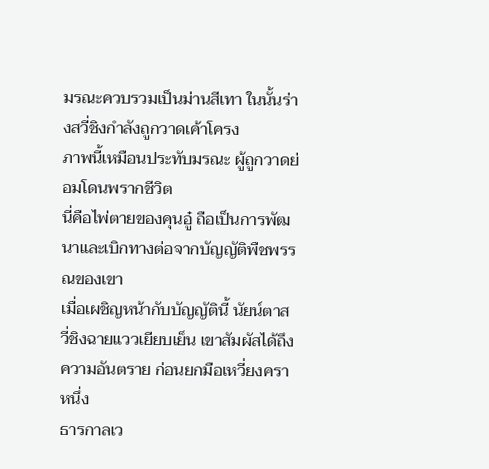มรณะควบรวมเป็นม่านสีเทา ในนั้นร่างสวี่ชิงกำลังถูกวาดเค้าโครง
ภาพนี้เหมือนประทับมรณะ ผู้ถูกวาดย่อมโดนพรากชีวิต
นี่คือไพ่ตายของคุนอู๋ ถือเป็นการพัฒนาและเบิกทางต่อจากบัญญัติพืชพรรณของเขา
เมื่อเผชิญหน้ากับบัญญัตินี้ นัยน์ตาสวี่ชิงฉายแววเยียบเย็น เขาสัมผัสได้ถึงความอันตราย ก่อนยกมือเหวี่ยงคราหนึ่ง
ธารกาลเว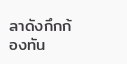ลาดังกึกก้องทัน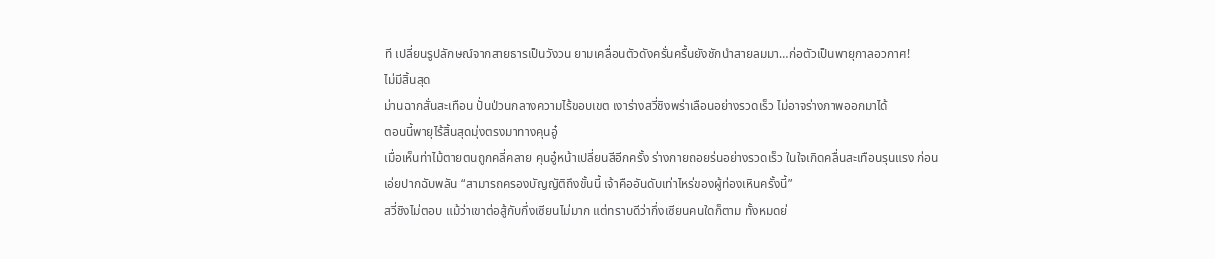ที เปลี่ยนรูปลักษณ์จากสายธารเป็นวังวน ยามเคลื่อนตัวดังครั่นครื้นยังชักนำสายลมมา…ก่อตัวเป็นพายุกาลอวกาศ!
ไม่มีสิ้นสุด
ม่านฉากสั่นสะเทือน ปั่นป่วนกลางความไร้ขอบเขต เงาร่างสวี่ชิงพร่าเลือนอย่างรวดเร็ว ไม่อาจร่างภาพออกมาได้
ตอนนี้พายุไร้สิ้นสุดมุ่งตรงมาทางคุนอู๋
เมื่อเห็นท่าไม้ตายตนถูกคลี่คลาย คุนอู๋หน้าเปลี่ยนสีอีกครั้ง ร่างกายถอยร่นอย่างรวดเร็ว ในใจเกิดคลื่นสะเทือนรุนแรง ก่อนเอ่ยปากฉับพลัน “สามารถครองบัญญัติถึงขั้นนี้ เจ้าคืออันดับเท่าไหร่ของผู้ท่องเหินครั้งนี้”
สวี่ชิงไม่ตอบ แม้ว่าเขาต่อสู้กับกึ่งเซียนไม่มาก แต่ทราบดีว่ากึ่งเซียนคนใดก็ตาม ทั้งหมดย่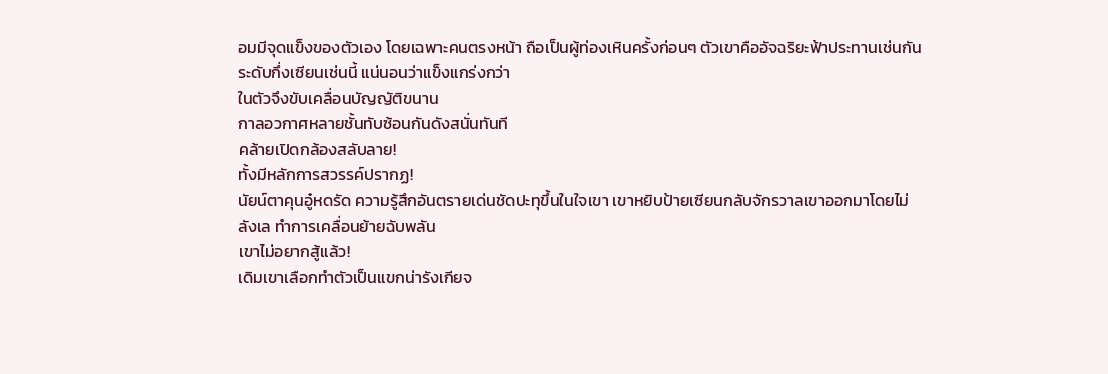อมมีจุดแข็งของตัวเอง โดยเฉพาะคนตรงหน้า ถือเป็นผู้ท่องเหินครั้งก่อนๆ ตัวเขาคืออัจฉริยะฟ้าประทานเช่นกัน
ระดับกึ่งเซียนเช่นนี้ แน่นอนว่าแข็งแกร่งกว่า
ในตัวจึงขับเคลื่อนบัญญัติขนาน
กาลอวกาศหลายชั้นทับซ้อนกันดังสนั่นทันที
คล้ายเปิดกล้องสลับลาย!
ทั้งมีหลักการสวรรค์ปรากฏ!
นัยน์ตาคุนอู๋หดรัด ความรู้สึกอันตรายเด่นชัดปะทุขึ้นในใจเขา เขาหยิบป้ายเซียนกลับจักรวาลเขาออกมาโดยไม่ลังเล ทำการเคลื่อนย้ายฉับพลัน
เขาไม่อยากสู้แล้ว!
เดิมเขาเลือกทำตัวเป็นแขกน่ารังเกียจ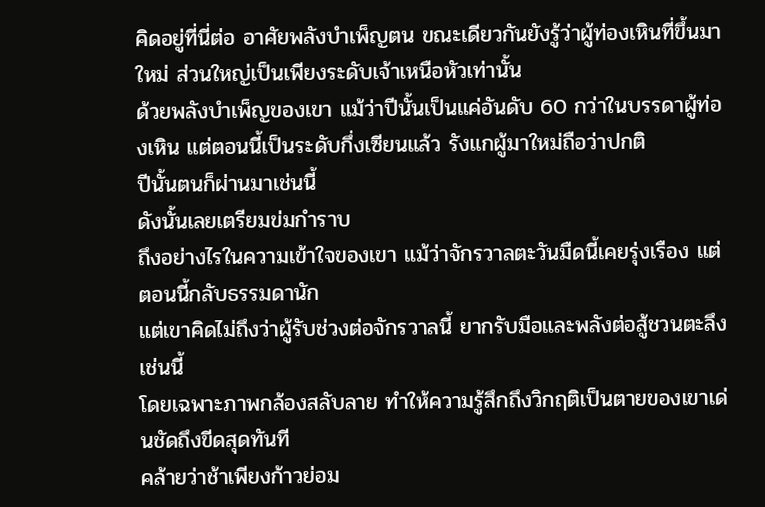คิดอยู่ที่นี่ต่อ อาศัยพลังบำเพ็ญตน ขณะเดียวกันยังรู้ว่าผู้ท่องเหินที่ขึ้นมาใหม่ ส่วนใหญ่เป็นเพียงระดับเจ้าเหนือหัวเท่านั้น
ด้วยพลังบำเพ็ญของเขา แม้ว่าปีนั้นเป็นแค่อันดับ 60 กว่าในบรรดาผู้ท่องเหิน แต่ตอนนี้เป็นระดับกึ่งเซียนแล้ว รังแกผู้มาใหม่ถือว่าปกติ
ปีนั้นตนก็ผ่านมาเช่นนี้
ดังนั้นเลยเตรียมข่มกำราบ
ถึงอย่างไรในความเข้าใจของเขา แม้ว่าจักรวาลตะวันมืดนี้เคยรุ่งเรือง แต่ตอนนี้กลับธรรมดานัก
แต่เขาคิดไม่ถึงว่าผู้รับช่วงต่อจักรวาลนี้ ยากรับมือและพลังต่อสู้ชวนตะลึงเช่นนี้
โดยเฉพาะภาพกล้องสลับลาย ทำให้ความรู้สึกถึงวิกฤติเป็นตายของเขาเด่นชัดถึงขีดสุดทันที
คล้ายว่าช้าเพียงก้าวย่อม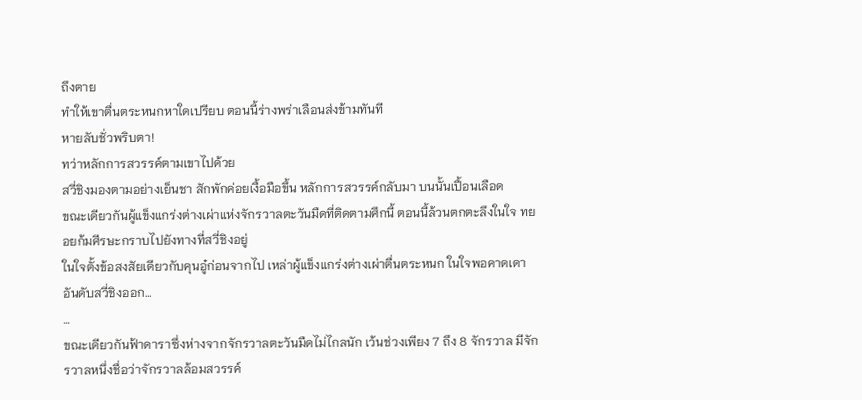ถึงตาย
ทำให้เขาตื่นตระหนกหาใดเปรียบ ตอนนี้ร่างพร่าเลือนส่งข้ามทันที
หายลับชั่วพริบตา!
ทว่าหลักการสวรรค์ตามเขาไปด้วย
สวี่ชิงมองตามอย่างเย็นชา สักพักค่อยเงื้อมือขึ้น หลักการสวรรค์กลับมา บนนั้นเปื้อนเลือด
ขณะเดียวกันผู้แข็งแกร่งต่างเผ่าแห่งจักรวาลตะวันมืดที่ติดตามศึกนี้ ตอนนี้ล้วนตกตะลึงในใจ ทยอยก้มศีรษะกราบไปยังทางที่สวี่ชิงอยู่
ในใจตั้งข้อสงสัยเดียวกับคุนอู๋ก่อนจากไป เหล่าผู้แข็งแกร่งต่างเผ่าตื่นตระหนก ในใจพอคาดเดาอันดับสวี่ชิงออก…
…
ขณะเดียวกันฟ้าดาราซึ่งห่างจากจักรวาลตะวันมืดไม่ไกลนัก เว้นช่วงเพียง 7 ถึง 8 จักรวาล มีจักรวาลหนึ่งชื่อว่าจักรวาลล้อมสวรรค์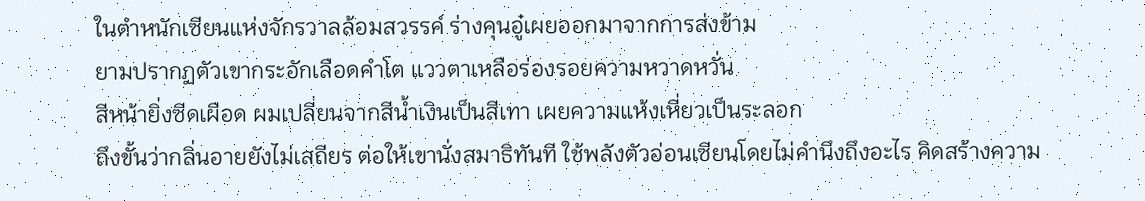ในตำหนักเซียนแห่งจักรวาลล้อมสวรรค์ ร่างคุนอู๋เผยออกมาจากการส่งข้าม
ยามปรากฏตัวเขากระอักเลือดคำโต แววตาเหลือร่องรอยความหวาดหวั่น
สีหน้ายิ่งซีดเผือด ผมเปลี่ยนจากสีน้ำเงินเป็นสีเทา เผยความแห้งเหี่ยวเป็นระลอก
ถึงขั้นว่ากลิ่นอายยังไม่เสถียร ต่อให้เขานั่งสมาธิทันที ใช้พลังตัวอ่อนเซียนโดยไม่คำนึงถึงอะไร คิดสร้างความ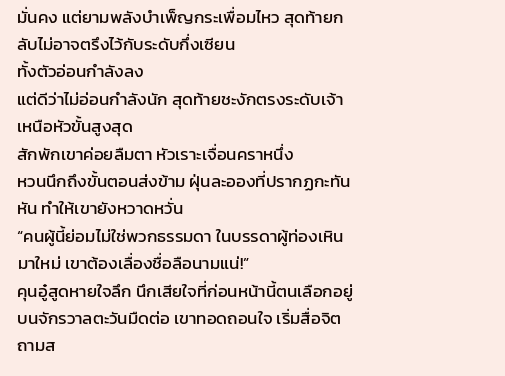มั่นคง แต่ยามพลังบำเพ็ญกระเพื่อมไหว สุดท้ายกลับไม่อาจตรึงไว้กับระดับกึ่งเซียน
ทั้งตัวอ่อนกำลังลง
แต่ดีว่าไม่อ่อนกำลังนัก สุดท้ายชะงักตรงระดับเจ้าเหนือหัวขั้นสูงสุด
สักพักเขาค่อยลืมตา หัวเราะเจื่อนคราหนึ่ง
หวนนึกถึงขั้นตอนส่งข้าม ฝุ่นละอองที่ปรากฏกะทันหัน ทำให้เขายังหวาดหวั่น
“คนผู้นี้ย่อมไม่ใช่พวกธรรมดา ในบรรดาผู้ท่องเหินมาใหม่ เขาต้องเลื่องชื่อลือนามแน่!”
คุนอู๋สูดหายใจลึก นึกเสียใจที่ก่อนหน้านี้ตนเลือกอยู่บนจักรวาลตะวันมืดต่อ เขาทอดถอนใจ เริ่มสื่อจิตถามส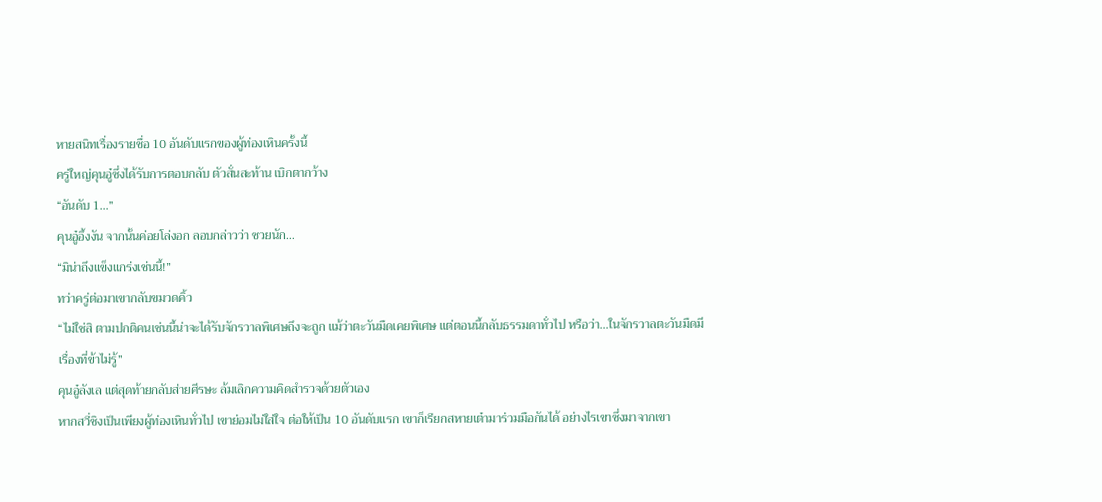หายสนิทเรื่องรายชื่อ 10 อันดับแรกของผู้ท่องเหินครั้งนี้
ครู่ใหญ่คุนอู๋ซึ่งได้รับการตอบกลับ ตัวสั่นสะท้าน เบิกตากว้าง
“อันดับ 1…”
คุนอู๋อึ้งงัน จากนั้นค่อยโล่งอก ลอบกล่าวว่า ซวยนัก…
“มิน่าถึงแข็งแกร่งเช่นนี้!”
ทว่าครู่ต่อมาเขากลับขมวดคิ้ว
“ไม่ใช่สิ ตามปกติคนเช่นนี้น่าจะได้รับจักรวาลพิเศษถึงจะถูก แม้ว่าตะวันมืดเคยพิเศษ แต่ตอนนี้กลับธรรมดาทั่วไป หรือว่า…ในจักรวาลตะวันมืดมีเรื่องที่ข้าไม่รู้”
คุนอู๋ลังเล แต่สุดท้ายกลับส่ายศีรษะ ล้มเลิกความคิดสำรวจด้วยตัวเอง
หากสวี่ชิงเป็นเพียงผู้ท่องเหินทั่วไป เขาย่อมไม่ใส่ใจ ต่อให้เป็น 10 อันดับแรก เขาก็เรียกสหายเต๋ามาร่วมมือกันได้ อย่างไรเขาซึ่งมาจากเขา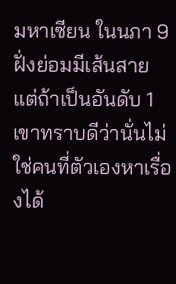มหาเซียน ในนภา 9 ฝั่งย่อมมีเส้นสาย
แต่ถ้าเป็นอันดับ 1 เขาทราบดีว่านั่นไม่ใช่คนที่ตัวเองหาเรื่องได้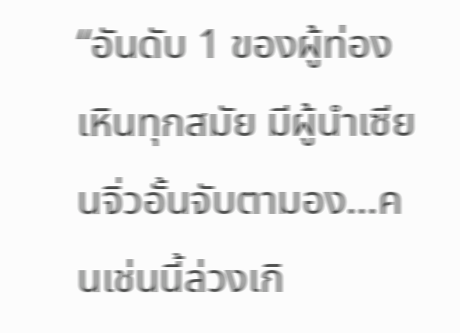“อันดับ 1 ของผู้ท่องเหินทุกสมัย มีผู้นำเซียนจิ่วอั้นจับตามอง…คนเช่นนี้ล่วงเกิ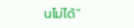นไม่ได้”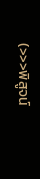(>>>พิสูจน์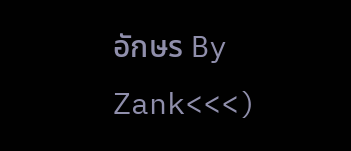อักษร By Zank<<<)